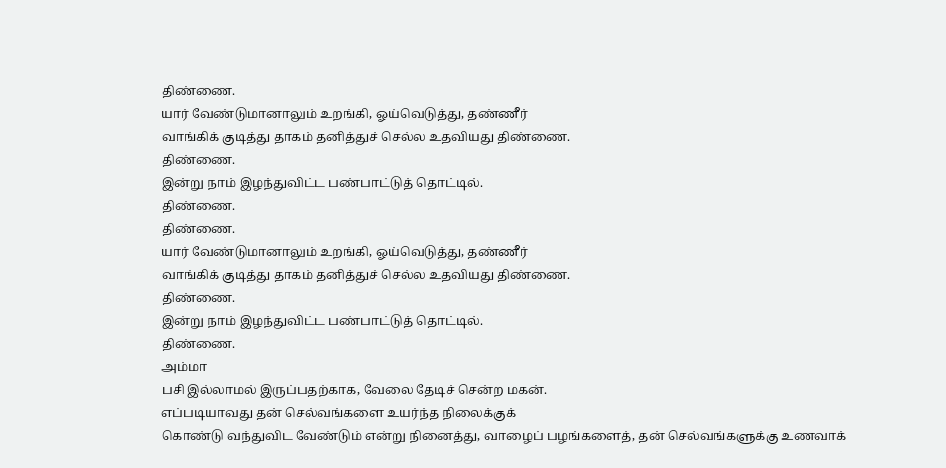திண்ணை.
யார் வேண்டுமானாலும் உறங்கி, ஓய்வெடுத்து, தண்ணீர்
வாங்கிக் குடித்து தாகம் தனித்துச் செல்ல உதவியது திண்ணை.
திண்ணை.
இன்று நாம் இழந்துவிட்ட பண்பாட்டுத் தொட்டில்.
திண்ணை.
திண்ணை.
யார் வேண்டுமானாலும் உறங்கி, ஓய்வெடுத்து, தண்ணீர்
வாங்கிக் குடித்து தாகம் தனித்துச் செல்ல உதவியது திண்ணை.
திண்ணை.
இன்று நாம் இழந்துவிட்ட பண்பாட்டுத் தொட்டில்.
திண்ணை.
அம்மா
பசி இல்லாமல் இருப்பதற்காக, வேலை தேடிச் சென்ற மகன்.
எப்படியாவது தன் செல்வங்களை உயர்ந்த நிலைக்குக்
கொண்டு வந்துவிட வேண்டும் என்று நினைத்து, வாழைப் பழங்களைத், தன் செல்வங்களுக்கு உணவாக்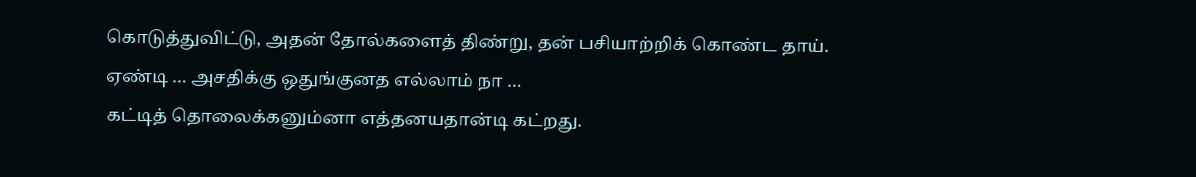கொடுத்துவிட்டு, அதன் தோல்களைத் திண்று, தன் பசியாற்றிக் கொண்ட தாய்.
ஏண்டி … அசதிக்கு ஒதுங்குனத எல்லாம் நா …
கட்டித் தொலைக்கனும்னா எத்தனயதான்டி கட்றது.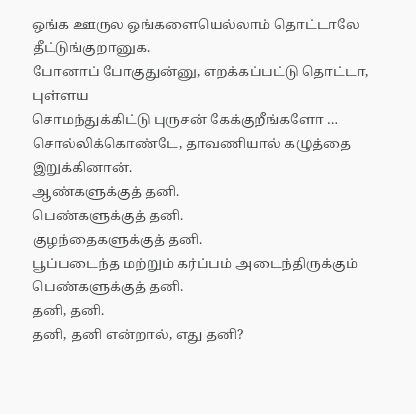ஒங்க ஊருல ஒங்களையெல்லாம் தொட்டாலே தீட்டுங்குறானுக.
போனாப் போகுதுன்னு, எறக்கப்பட்டு தொட்டா, புள்ளய
சொமந்துக்கிட்டு புருசன் கேக்குறீங்களோ …
சொல்லிக்கொண்டே, தாவணியால் கழுத்தை இறுக்கினான்.
ஆண்களுக்குத் தனி.
பெண்களுக்குத் தனி.
குழந்தைகளுக்குத் தனி.
பூப்படைந்த மற்றும் கர்ப்பம் அடைந்திருக்கும்
பெண்களுக்குத் தனி.
தனி, தனி.
தனி, தனி என்றால், எது தனி?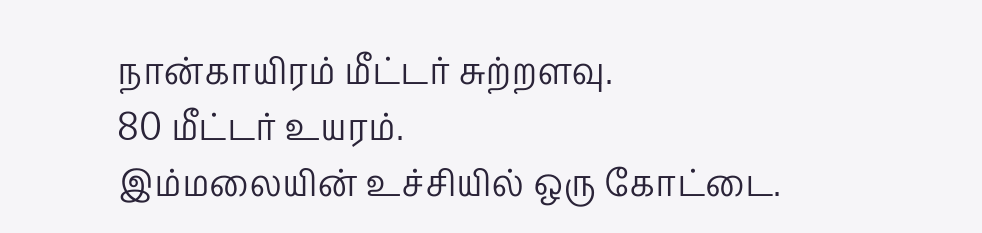நான்காயிரம் மீட்டர் சுற்றளவு.
80 மீட்டர் உயரம்.
இம்மலையின் உச்சியில் ஒரு கோட்டை.